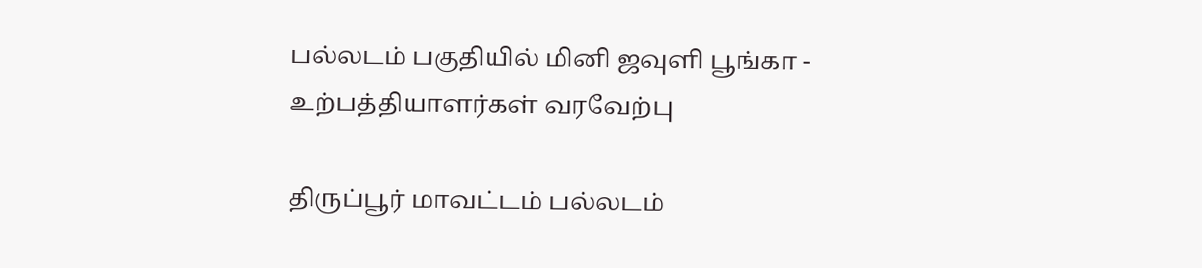பல்லடம் பகுதியில் மினி ஜவுளி பூங்கா - உற்பத்தியாளர்கள் வரவேற்பு

திருப்பூர் மாவட்டம் பல்லடம்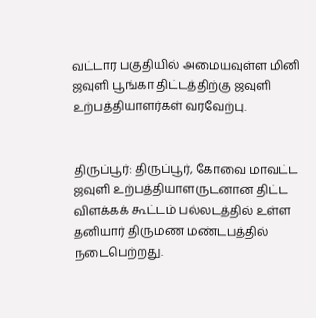வட்டார பகுதியில் அமையவுள்ள மினி ஜவுளி பூங்கா திட்டத்திற்கு ஜவுளி உற்பத்தியாளர்கள் வரவேற்பு.


திருப்பூர்: திருப்பூர், கோவை மாவட்ட ஜவுளி உற்பத்தியாளருடனான திட்ட விளக்கக் கூட்டம் பல்லடத்தில் உள்ள தனியார் திருமண மண்டபத்தில் நடைபெற்றது.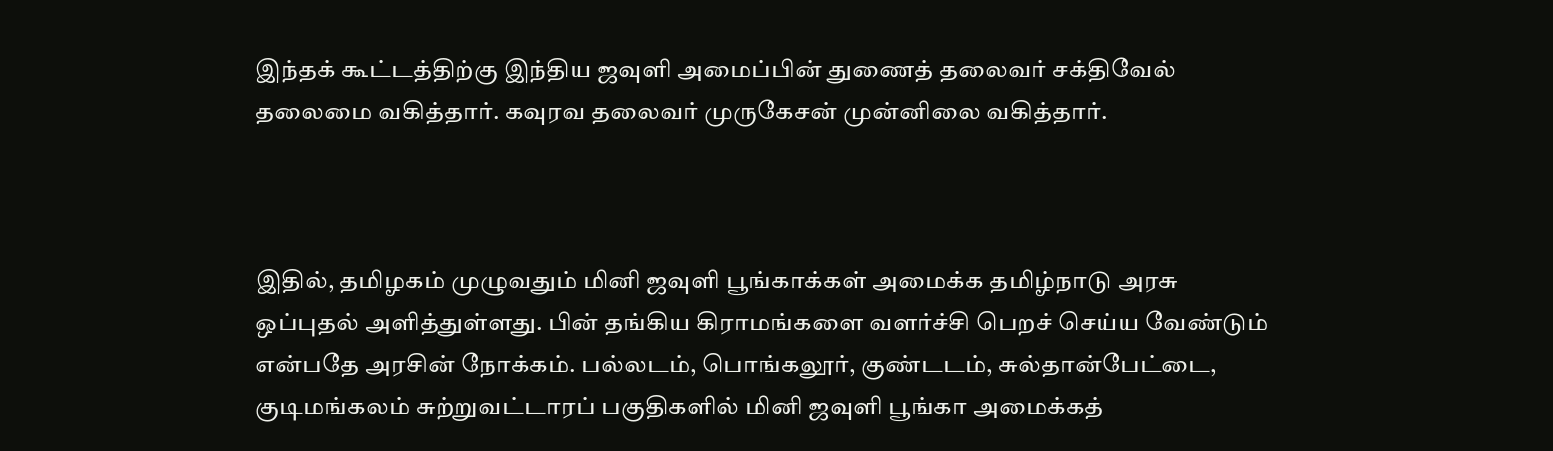இந்தக் கூட்டத்திற்கு இந்திய ஜவுளி அமைப்பின் துணைத் தலைவர் சக்திவேல் தலைமை வகித்தார். கவுரவ தலைவர் முருகேசன் முன்னிலை வகித்தார்.



இதில், தமிழகம் முழுவதும் மினி ஜவுளி பூங்காக்கள் அமைக்க தமிழ்நாடு அரசு ஒப்புதல் அளித்துள்ளது. பின் தங்கிய கிராமங்களை வளர்ச்சி பெறச் செய்ய வேண்டும் என்பதே அரசின் நோக்கம். பல்லடம், பொங்கலூர், குண்டடம், சுல்தான்பேட்டை, குடிமங்கலம் சுற்றுவட்டாரப் பகுதிகளில் மினி ஜவுளி பூங்கா அமைக்கத்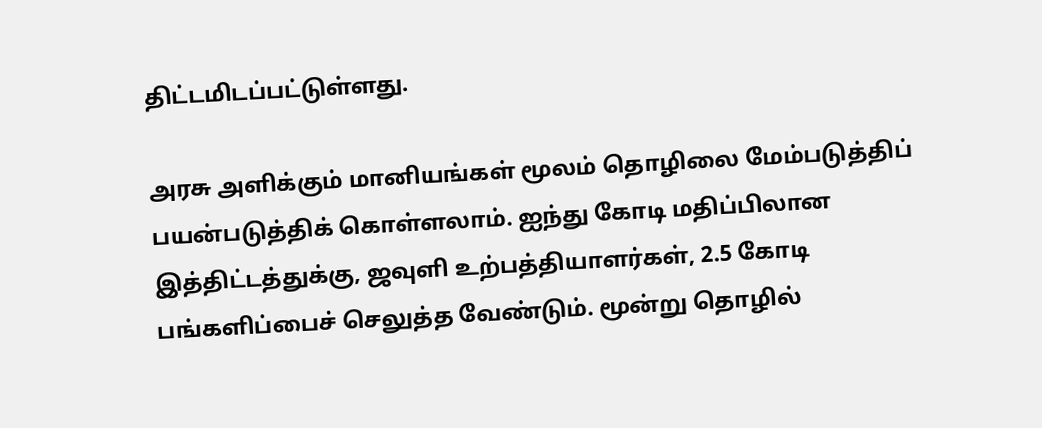திட்டமிடப்பட்டுள்ளது.

அரசு அளிக்கும் மானியங்கள் மூலம் தொழிலை மேம்படுத்திப் பயன்படுத்திக் கொள்ளலாம். ஐந்து கோடி மதிப்பிலான இத்திட்டத்துக்கு, ஜவுளி உற்பத்தியாளர்கள், 2.5 கோடி பங்களிப்பைச் செலுத்த வேண்டும். மூன்று தொழில்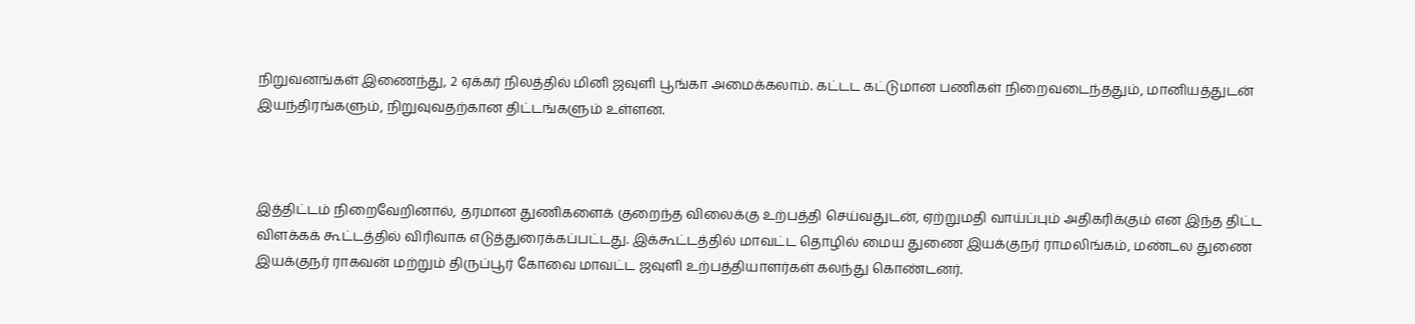நிறுவனங்கள் இணைந்து, 2 ஏக்கர் நிலத்தில் மினி ஜவுளி பூங்கா அமைக்கலாம். கட்டட கட்டுமான பணிகள் நிறைவடைந்ததும், மானியத்துடன் இயந்திரங்களும், நிறுவுவதற்கான திட்டங்களும் உள்ளன.



இத்திட்டம் நிறைவேறினால், தரமான துணிகளைக் குறைந்த விலைக்கு உற்பத்தி செய்வதுடன், ஏற்றுமதி வாய்ப்பும் அதிகரிக்கும் என இந்த திட்ட விளக்கக் கூட்டத்தில் விரிவாக எடுத்துரைக்கப்பட்டது. இக்கூட்டத்தில் மாவட்ட தொழில் மைய துணை இயக்குநர் ராமலிங்கம், மண்டல துணை இயக்குநர் ராகவன் மற்றும் திருப்பூர் கோவை மாவட்ட ஜவுளி உற்பத்தியாளர்கள் கலந்து கொண்டனர்.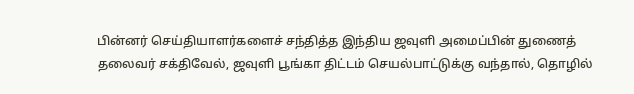பின்னர் செய்தியாளர்களைச் சந்தித்த இந்திய ஜவுளி அமைப்பின் துணைத் தலைவர் சக்திவேல், ஜவுளி பூங்கா திட்டம் செயல்பாட்டுக்கு வந்தால், தொழில்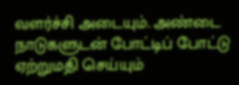வளர்ச்சி அடையும். அண்டை நாடுகளுடன் போட்டிப் போட்டு ஏற்றுமதி செய்யும்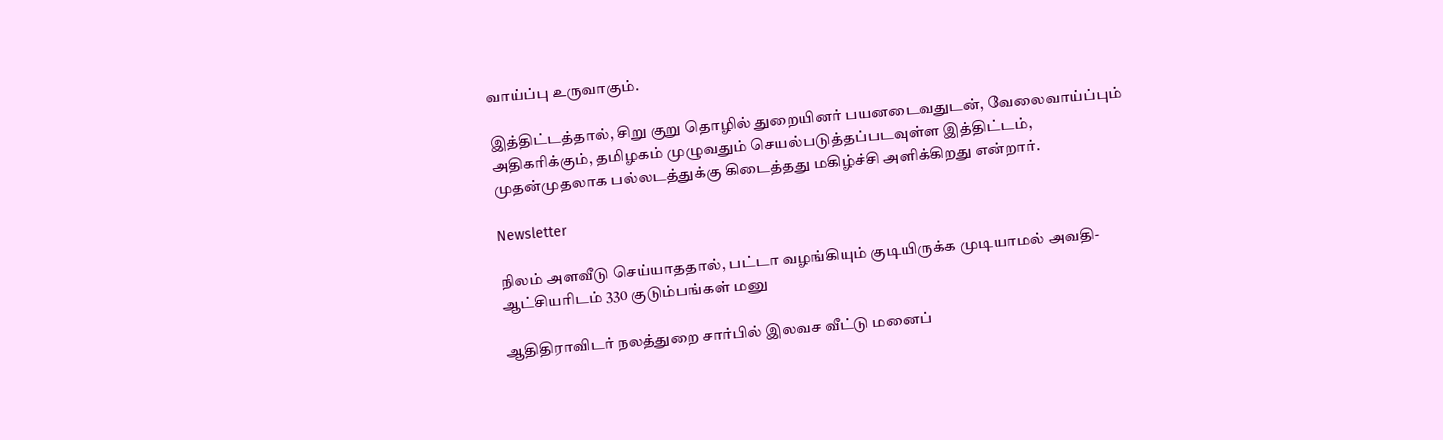வாய்ப்பு உருவாகும்.

இத்திட்டத்தால், சிறு குறு தொழில் துறையினர் பயனடைவதுடன், வேலைவாய்ப்பும் அதிகரிக்கும், தமிழகம் முழுவதும் செயல்படுத்தப்படவுள்ள இத்திட்டம், முதன்முதலாக பல்லடத்துக்கு கிடைத்தது மகிழ்ச்சி அளிக்கிறது என்றார்.

Newsletter

நிலம் அளவீடு செய்யாததால், பட்டா வழங்கியும் குடியிருக்க முடியாமல் அவதி- ஆட்சியரிடம் 330 குடும்பங்கள் மனு

ஆதிதிராவிடர் நலத்துறை சார்பில் இலவச வீட்டு மனைப்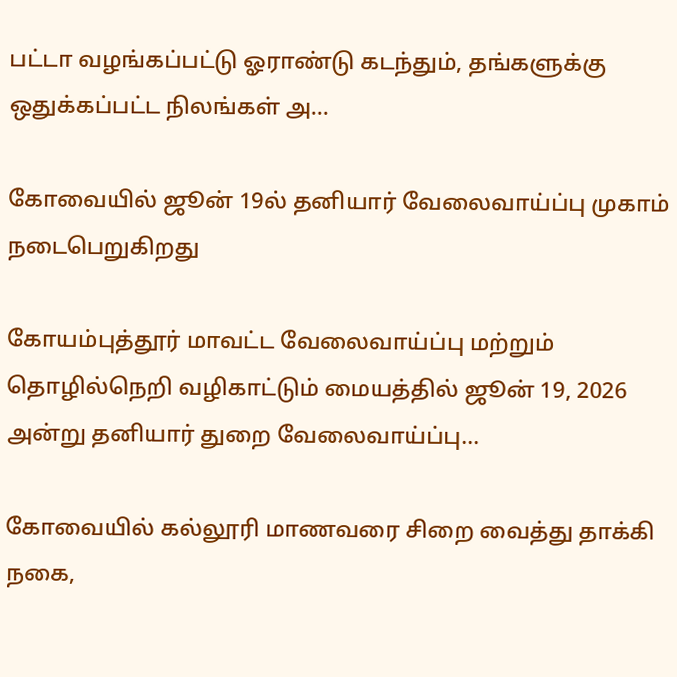பட்டா வழங்கப்பட்டு ஓராண்டு கடந்தும், தங்களுக்கு ஒதுக்கப்பட்ட நிலங்கள் அ...

கோவையில் ஜூன் 19ல் தனியார் வேலைவாய்ப்பு முகாம் நடைபெறுகிறது

கோயம்புத்தூர் மாவட்ட வேலைவாய்ப்பு மற்றும் தொழில்நெறி வழிகாட்டும் மையத்தில் ஜூன் 19, 2026 அன்று தனியார் துறை வேலைவாய்ப்பு...

கோவையில் கல்லூரி மாணவரை சிறை வைத்து தாக்கி நகை,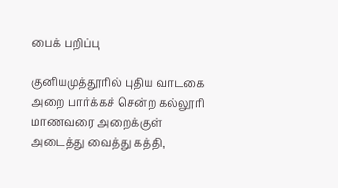பைக் பறிப்பு

குனியமுத்தூரில் புதிய வாடகை அறை பார்க்கச் சென்ற கல்லூரி மாணவரை அறைக்குள் அடைத்து வைத்து கத்தி,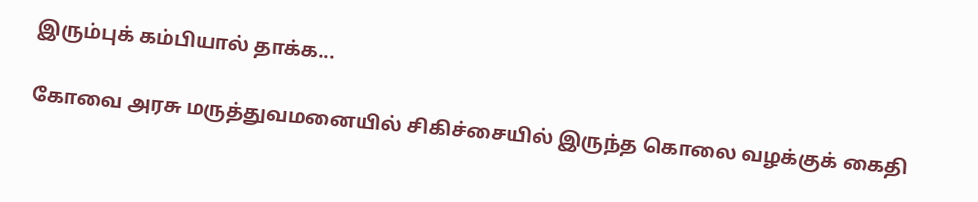இரும்புக் கம்பியால் தாக்க...

கோவை அரசு மருத்துவமனையில் சிகிச்சையில் இருந்த கொலை வழக்குக் கைதி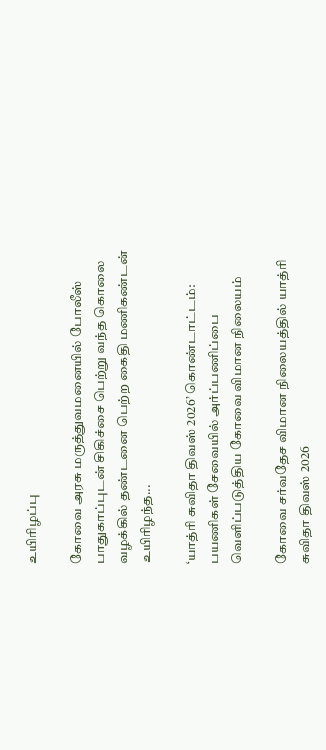உயிரிழப்பு

கோவை அரசு மருத்துவமனையில் போலீஸ் பாதுகாப்புடன் சிகிச்சை பெற்று வந்த கொலை வழக்கில் தண்டனை பெற்ற கைதி மணிகண்டன் உயிரிழந்த...

‘யாத்ரி சுவிதா திவஸ் 2026’ கொண்டாட்டம்: பயணிகள் சேவையில் அர்ப்பணிப்பை வெளிப்படுத்திய கோவை விமான நிலையம்

கோவை சர்வதேச விமான நிலையத்தில் யாத்ரி சுவிதா திவஸ் 2026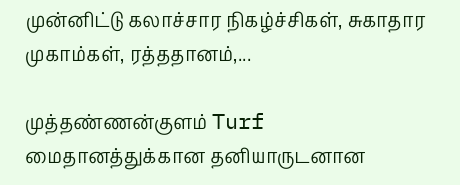முன்னிட்டு கலாச்சார நிகழ்ச்சிகள், சுகாதார முகாம்கள், ரத்ததானம்,...

முத்தண்ணன்குளம் Turf மைதானத்துக்கான தனியாருடனான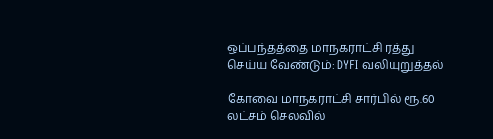ஒப்பந்தத்தை மாநகராட்சி ரத்து செய்ய வேண்டும்: DYFI வலியுறுத்தல்

கோவை மாநகராட்சி சார்பில் ரூ.60 லட்சம் செலவில்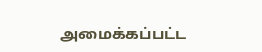அமைக்கப்பட்ட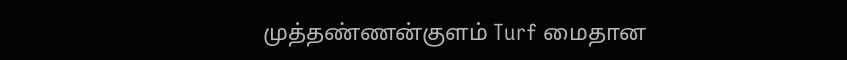முத்தண்ணன்குளம் Turf மைதான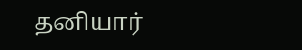தனியார்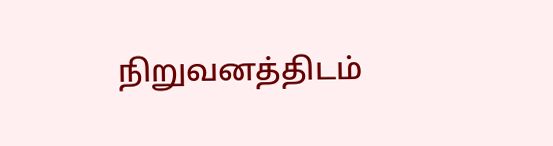நிறுவனத்திடம்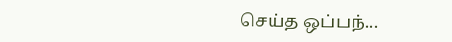செய்த ஒப்பந்...